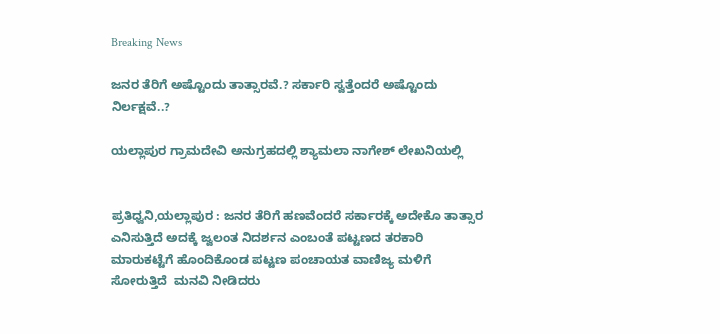Breaking News

ಜನರ ತೆರಿಗೆ ಅಷ್ಟೊಂದು ತಾತ್ಸಾರವೆ.? ಸರ್ಕಾರಿ ಸ್ವತ್ತೆಂದರೆ ಅಷ್ಟೊಂದು ನಿರ್ಲಕ್ಷವೆ..?

ಯಲ್ಲಾಪುರ ಗ್ರಾಮದೇವಿ ಅನುಗ್ರಹದಲ್ಲಿ ಶ್ಯಾಮಲಾ ನಾಗೇಶ್ ಲೇಖನಿಯಲ್ಲಿ


ಪ್ರತಿಧ್ವನಿ,ಯಲ್ಲಾಪುರ : ಜನರ ತೆರಿಗೆ ಹಣವೆಂದರೆ ಸರ್ಕಾರಕ್ಕೆ ಅದೇಕೊ ತಾತ್ಸಾರ ಎನಿಸುತ್ತಿದೆ ಅದಕ್ಕೆ ಜ್ವಲಂತ ನಿದರ್ಶನ ಎಂಬಂತೆ ಪಟ್ಟಣದ ತರಕಾರಿ ಮಾರುಕಟ್ಟೆಗೆ ಹೊಂದಿಕೊಂಡ ಪಟ್ಟಣ ಪಂಚಾಯತ ವಾಣಿಜ್ಯ ಮಳಿಗೆ ಸೋರುತ್ತಿದೆ  ಮನವಿ ನೀಡಿದರು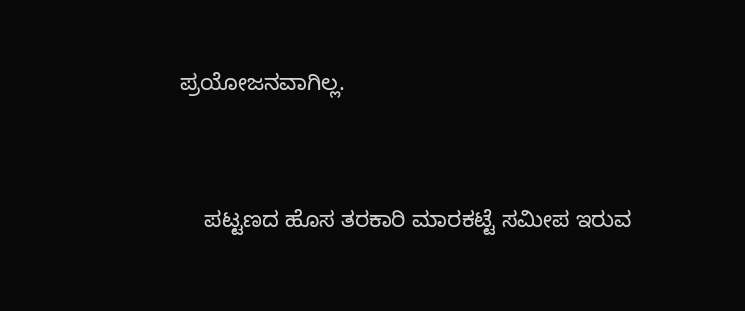ಪ್ರಯೋಜನವಾಗಿಲ್ಲ.


    ಪಟ್ಟಣದ ಹೊಸ ತರಕಾರಿ ಮಾರಕಟ್ಟೆ ಸಮೀಪ ಇರುವ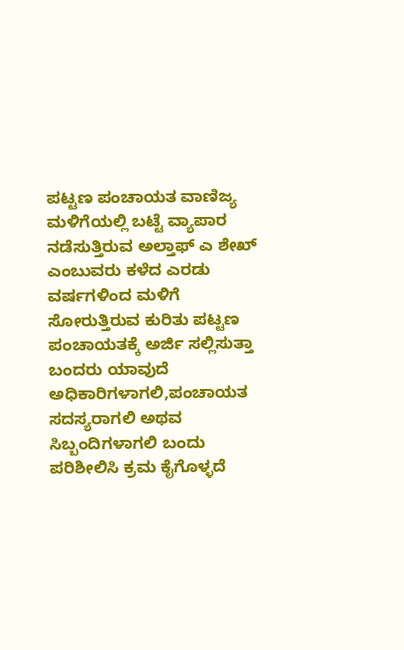ಪಟ್ಟಣ ಪಂಚಾಯತ ವಾಣಿಜ್ಯ ಮಳಿಗೆಯಲ್ಲಿ ಬಟ್ಟೆ ವ್ಯಾಪಾರ ನಡೆಸುತ್ತಿರುವ ಅಲ್ತಾಫ್ ಎ ಶೇಖ್ ಎಂಬುವರು ಕಳೆದ ಎರಡು ವರ್ಷಗಳಿಂದ ಮಳಿಗೆ ಸೋರುತ್ತಿರುವ ಕುರಿತು ಪಟ್ಟಣ ಪಂಚಾಯತಕ್ಕೆ ಅರ್ಜಿ ಸಲ್ಲಿಸುತ್ತಾ ಬಂದರು ಯಾವುದೆ ಅಧಿಕಾರಿಗಳಾಗಲಿ,ಪಂಚಾಯತ ಸದಸ್ಯರಾಗಲಿ ಅಥವ ಸಿಬ್ಬಂದಿಗಳಾಗಲಿ ಬಂದು ಪರಿಶೀಲಿಸಿ ಕ್ರಮ ಕೈಗೊಳ್ಳದೆ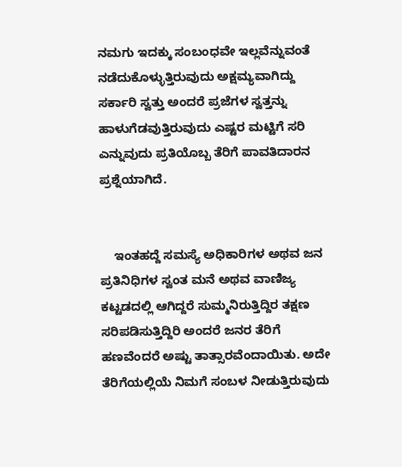ನಮಗು ಇದಕ್ಕು ಸಂಬಂಧವೇ ಇಲ್ಲವೆನ್ನುವಂತೆ ನಡೆದುಕೊಳ್ಳುತ್ತಿರುವುದು ಅಕ್ಷಮ್ಯವಾಗಿದ್ದು ಸರ್ಕಾರಿ ಸ್ವತ್ತು ಅಂದರೆ ಪ್ರಜೆಗಳ ಸ್ವತ್ತನ್ನು ಹಾಳುಗೆಡವುತ್ತಿರುವುದು ಎಷ್ಟರ ಮಟ್ಟಿಗೆ ಸರಿ ಎನ್ನುವುದು ಪ್ರತಿಯೊಬ್ಬ ತೆರಿಗೆ ಪಾವತಿದಾರನ ಪ್ರಶ್ನೆಯಾಗಿದೆ.


    ಇಂತಹದ್ದೆ ಸಮಸ್ಯೆ ಅಧಿಕಾರಿಗಳ ಅಥವ ಜನ ಪ್ರತಿನಿಧಿಗಳ ಸ್ವಂತ ಮನೆ ಅಥವ ವಾಣಿಜ್ಯ ಕಟ್ಟಡದಲ್ಲಿ ಆಗಿದ್ದರೆ ಸುಮ್ಮನಿರುತ್ತಿದ್ದಿರ ತಕ್ಷಣ ಸರಿಪಡಿಸುತ್ತಿದ್ದಿರಿ ಅಂದರೆ ಜನರ ತೆರಿಗೆ ಹಣವೆಂದರೆ ಅಷ್ಟು ತಾತ್ಸಾರವೆಂದಾಯಿತು. ಅದೇ ತೆರಿಗೆಯಲ್ಲಿಯೆ ನಿಮಗೆ ಸಂಬಳ ನೀಡುತ್ತಿರುವುದು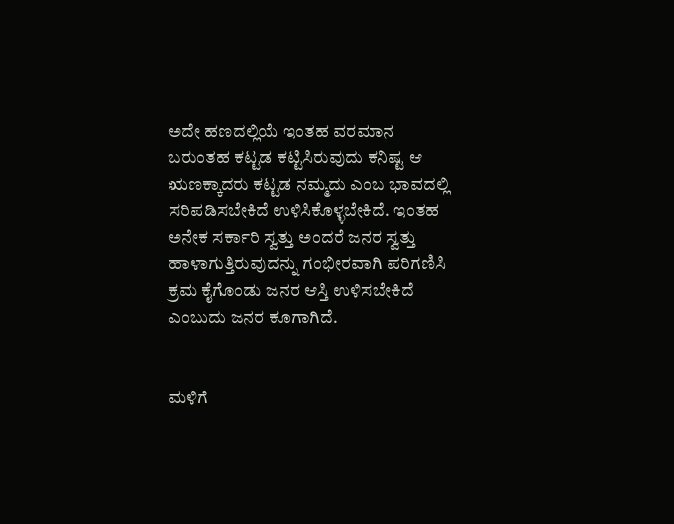ಅದೇ ಹಣದಲ್ಲಿಯೆ ಇಂತಹ ವರಮಾನ ಬರುಂತಹ ಕಟ್ಟಡ ಕಟ್ಟಿಸಿರುವುದು ಕನಿಷ್ಟ ಆ ಋಣಕ್ಕಾದರು ಕಟ್ಟಡ ನಮ್ಮದು ಎಂಬ ಭಾವದಲ್ಲಿ ಸರಿಪಡಿಸಬೇಕಿದೆ ಉಳಿಸಿಕೊಳ್ಳಬೇಕಿದೆ. ಇಂತಹ ಅನೇಕ ಸರ್ಕಾರಿ ಸ್ವತ್ತು ಅಂದರೆ ಜನರ ಸ್ವತ್ತು ಹಾಳಾಗುತ್ತಿರುವುದನ್ನು ಗಂಭೀರವಾಗಿ ಪರಿಗಣಿಸಿ ಕ್ರಮ ಕೈಗೊಂಡು ಜನರ ಆಸ್ತಿ ಉಳಿಸಬೇಕಿದೆ ಎಂಬುದು ಜನರ ಕೂಗಾಗಿದೆ.


ಮಳಿಗೆ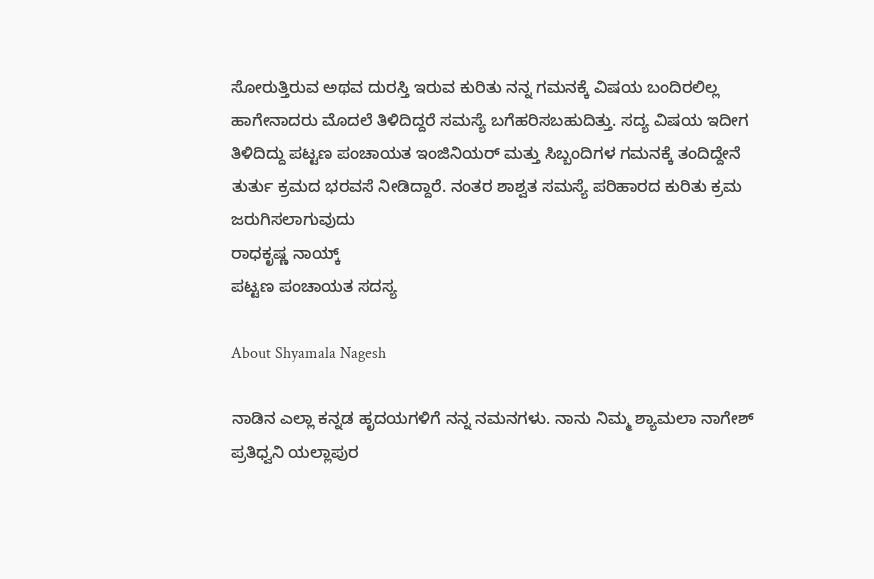ಸೋರುತ್ತಿರುವ ಅಥವ ದುರಸ್ತಿ ಇರುವ ಕುರಿತು ನನ್ನ ಗಮನಕ್ಕೆ ವಿಷಯ ಬಂದಿರಲಿಲ್ಲ ಹಾಗೇನಾದರು ಮೊದಲೆ ತಿಳಿದಿದ್ದರೆ ಸಮಸ್ಯೆ ಬಗೆಹರಿಸಬಹುದಿತ್ತು. ಸದ್ಯ ವಿಷಯ ಇದೀಗ ತಿಳಿದಿದ್ದು ಪಟ್ಟಣ ಪಂಚಾಯತ ಇಂಜಿನಿಯರ್ ಮತ್ತು ಸಿಬ್ಬಂದಿಗಳ ಗಮನಕ್ಕೆ ತಂದಿದ್ದೇನೆ ತುರ್ತು ಕ್ರಮದ ಭರವಸೆ ನೀಡಿದ್ದಾರೆ. ನಂತರ ಶಾಶ್ವತ ಸಮಸ್ಯೆ ಪರಿಹಾರದ ಕುರಿತು ಕ್ರಮ ಜರುಗಿಸಲಾಗುವುದು
ರಾಧಕೃಷ್ಣ ನಾಯ್ಕ್
ಪಟ್ಟಣ ಪಂಚಾಯತ ಸದಸ್ಯ

About Shyamala Nagesh

ನಾಡಿನ ಎಲ್ಲಾ ಕನ್ನಡ ಹೃದಯಗಳಿಗೆ ನನ್ನ ನಮನಗಳು. ನಾನು ನಿಮ್ಮ ಶ್ಯಾಮಲಾ ನಾಗೇಶ್ ಪ್ರತಿಧ್ವನಿ ಯಲ್ಲಾಪುರ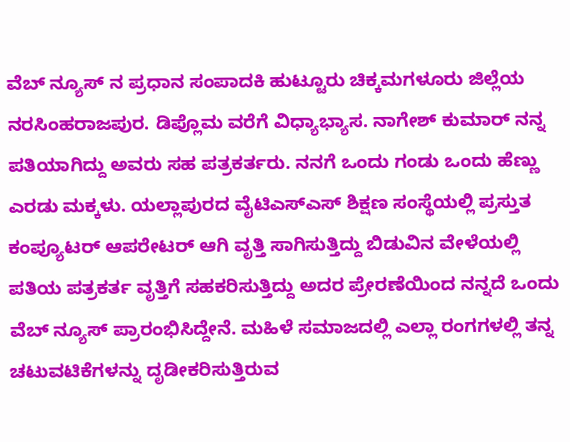ವೆಬ್ ನ್ಯೂಸ್ ನ ಪ್ರಧಾನ ಸಂಪಾದಕಿ ಹುಟ್ಟೂರು ಚಿಕ್ಕಮಗಳೂರು ಜಿಲ್ಲೆಯ ನರಸಿಂಹರಾಜಪುರ. ಡಿಪ್ಲೊಮ ವರೆಗೆ ವಿಧ್ಯಾಭ್ಯಾಸ. ನಾಗೇಶ್ ಕುಮಾರ್ ನನ್ನ ಪತಿಯಾಗಿದ್ದು ಅವರು ಸಹ ಪತ್ರಕರ್ತರು. ನನಗೆ ಒಂದು ಗಂಡು ಒಂದು ಹೆಣ್ಣು ಎರಡು ಮಕ್ಕಳು. ಯಲ್ಲಾಪುರದ ವೈಟಿಎಸ್ಎಸ್ ಶಿಕ್ಷಣ ಸಂಸ್ಥೆಯಲ್ಲಿ ಪ್ರಸ್ತುತ ಕಂಪ್ಯೂಟರ್ ಆಪರೇಟರ್ ಆಗಿ ವೃತ್ತಿ ಸಾಗಿಸುತ್ತಿದ್ದು ಬಿಡುವಿನ ವೇಳೆಯಲ್ಲಿ ಪತಿಯ ಪತ್ರಕರ್ತ ವೃತ್ತಿಗೆ ಸಹಕರಿಸುತ್ತಿದ್ದು ಅದರ ಪ್ರೇರಣೆಯಿಂದ ನನ್ನದೆ ಒಂದು ವೆಬ್ ನ್ಯೂಸ್ ಪ್ರಾರಂಭಿಸಿದ್ದೇನೆ. ಮಹಿಳೆ ಸಮಾಜದಲ್ಲಿ ಎಲ್ಲಾ ರಂಗಗಳಲ್ಲಿ ತನ್ನ ಚಟುವಟಿಕೆಗಳನ್ನು ದೃಡೀಕರಿಸುತ್ತಿರುವ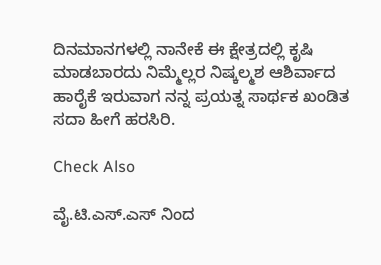ದಿನಮಾನಗಳಲ್ಲಿ ನಾನೇಕೆ ಈ ಕ್ಷೇತ್ರದಲ್ಲಿ ಕೃಷಿ ಮಾಡಬಾರದು ನಿಮ್ಮೆಲ್ಲರ ನಿಷ್ಕಲ್ಮಶ ಆಶಿರ್ವಾದ ಹಾರೈಕೆ ಇರುವಾಗ ನನ್ನ ಪ್ರಯತ್ನ ಸಾರ್ಥಕ ಖಂಡಿತ ಸದಾ ಹೀಗೆ ಹರಸಿರಿ.

Check Also

ವೈ.ಟಿ.ಎಸ್‌.ಎಸ್ ನಿಂದ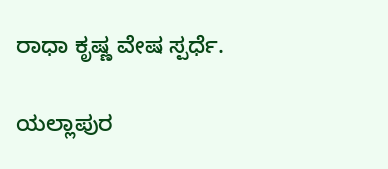ರಾಧಾ ಕೃಷ್ಣ ವೇಷ ಸ್ಪರ್ಧೆ.

ಯಲ್ಲಾಪುರ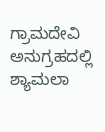ಗ್ರಾಮದೇವಿ ಅನುಗ್ರಹದಲ್ಲಿ ಶ್ಯಾಮಲಾ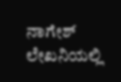ನಾಗೇಶ್ ಲೇಖನಿಯಲ್ಲಿ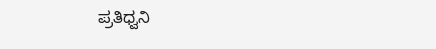ಪ್ರತಿಧ್ವನಿ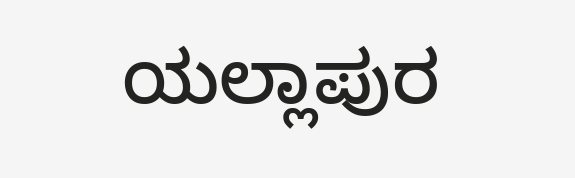ಯಲ್ಲಾಪುರ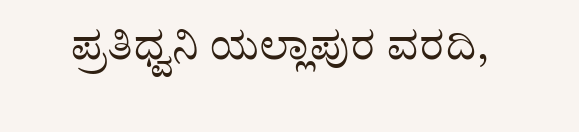ಪ್ರತಿಧ್ವನಿ ಯಲ್ಲಾಪುರ ವರದಿ,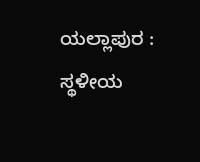ಯಲ್ಲಾಪುರ : ಸ್ಥಳೀಯ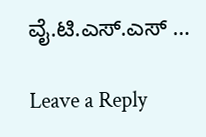ವೈ.ಟಿ.ಎಸ್.ಎಸ್ …

Leave a Reply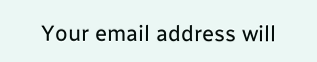Your email address will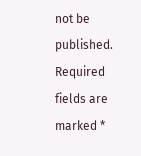not be published. Required fields are marked *